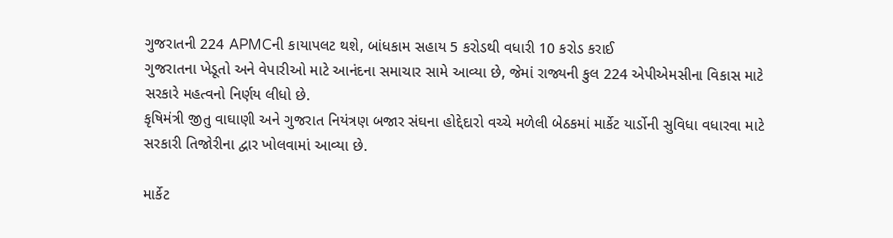ગુજરાતની 224 APMCની કાયાપલટ થશે, બાંધકામ સહાય 5 કરોડથી વધારી 10 કરોડ કરાઈ
ગુજરાતના ખેડૂતો અને વેપારીઓ માટે આનંદના સમાચાર સામે આવ્યા છે, જેમાં રાજ્યની કુલ 224 એપીએમસીના વિકાસ માટે સરકારે મહત્વનો નિર્ણય લીધો છે.
કૃષિમંત્રી જીતુ વાઘાણી અને ગુજરાત નિયંત્રણ બજાર સંઘના હોદ્દેદારો વચ્ચે મળેલી બેઠકમાં માર્કેટ યાર્ડોની સુવિધા વધારવા માટે સરકારી તિજોરીના દ્વાર ખોલવામાં આવ્યા છે.

માર્કેટ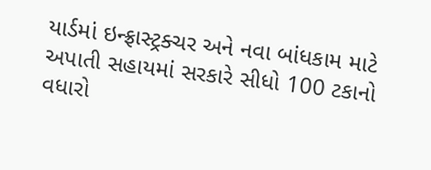યાર્ડમાં ઇન્ફ્રાસ્ટ્રક્ચર અને નવા બાંધકામ માટે અપાતી સહાયમાં સરકારે સીધો 100 ટકાનો વધારો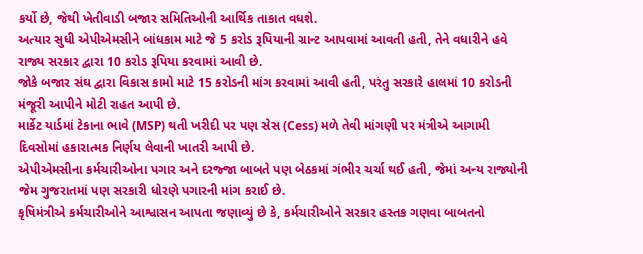કર્યો છે, જેથી ખેતીવાડી બજાર સમિતિઓની આર્થિક તાકાત વધશે.
અત્યાર સુધી એપીએમસીને બાંધકામ માટે જે 5 કરોડ રૂપિયાની ગ્રાન્ટ આપવામાં આવતી હતી, તેને વધારીને હવે રાજ્ય સરકાર દ્વારા 10 કરોડ રૂપિયા કરવામાં આવી છે.
જોકે બજાર સંઘ દ્વારા વિકાસ કામો માટે 15 કરોડની માંગ કરવામાં આવી હતી, પરંતુ સરકારે હાલમાં 10 કરોડની મંજૂરી આપીને મોટી રાહત આપી છે.
માર્કેટ યાર્ડમાં ટેકાના ભાવે (MSP) થતી ખરીદી પર પણ સેસ (Cess) મળે તેવી માંગણી પર મંત્રીએ આગામી દિવસોમાં હકારાત્મક નિર્ણય લેવાની ખાતરી આપી છે.
એપીએમસીના કર્મચારીઓના પગાર અને દરજ્જા બાબતે પણ બેઠકમાં ગંભીર ચર્ચા થઈ હતી, જેમાં અન્ય રાજ્યોની જેમ ગુજરાતમાં પણ સરકારી ધોરણે પગારની માંગ કરાઈ છે.
કૃષિમંત્રીએ કર્મચારીઓને આશ્વાસન આપતા જણાવ્યું છે કે, કર્મચારીઓને સરકાર હસ્તક ગણવા બાબતનો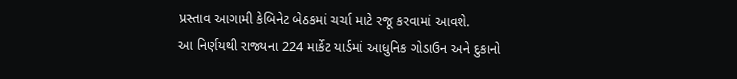પ્રસ્તાવ આગામી કેબિનેટ બેઠકમાં ચર્ચા માટે રજૂ કરવામાં આવશે.
આ નિર્ણયથી રાજ્યના 224 માર્કેટ યાર્ડમાં આધુનિક ગોડાઉન અને દુકાનો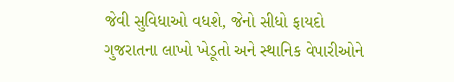જેવી સુવિધાઓ વધશે, જેનો સીધો ફાયદો ગુજરાતના લાખો ખેડૂતો અને સ્થાનિક વેપારીઓને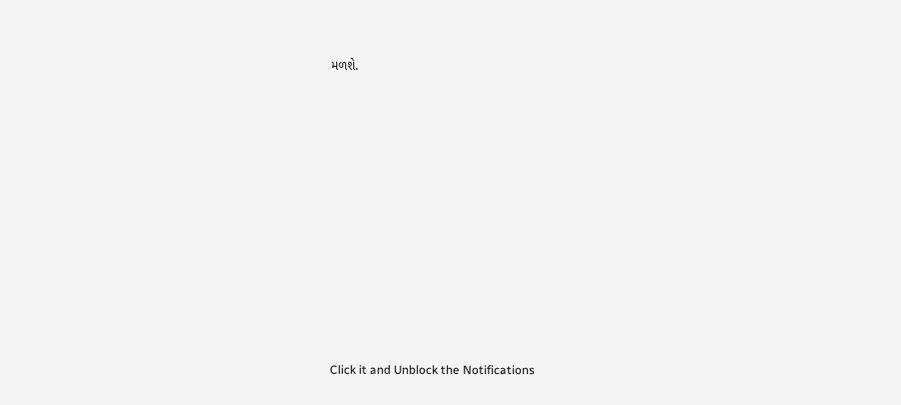મળશે.












Click it and Unblock the Notifications